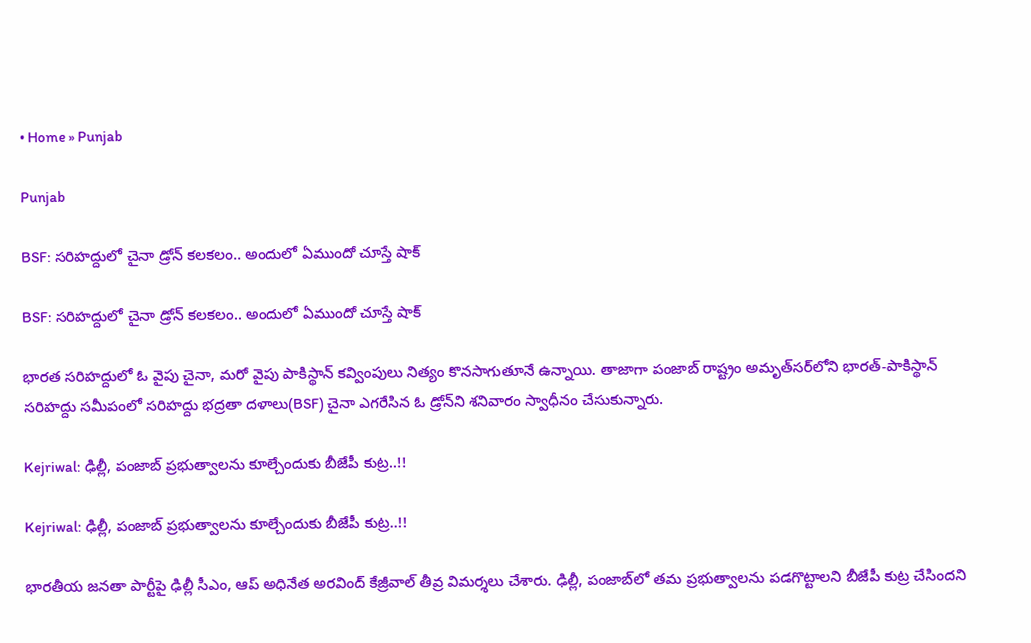• Home » Punjab

Punjab

BSF: సరిహద్దులో చైనా డ్రోన్ కలకలం.. అందులో ఏముందో చూస్తే షాక్

BSF: సరిహద్దులో చైనా డ్రోన్ కలకలం.. అందులో ఏముందో చూస్తే షాక్

భారత సరిహద్దులో ఓ వైపు చైనా, మరో వైపు పాకిస్థాన్ కవ్వింపులు నిత్యం కొనసాగుతూనే ఉన్నాయి. తాజాగా పంజాబ్‌ రాష్ట్రం అమృత్‌సర్‌లోని భారత్-పాకిస్థాన్ సరిహద్దు సమీపంలో సరిహద్దు భద్రతా దళాలు(BSF) చైనా ఎగరేసిన ఓ డ్రోన్‌ని శనివారం స్వాధీనం చేసుకున్నారు.

Kejriwal: ఢిల్లీ, పంజాబ్ ప్రభుత్వాలను కూల్చేందుకు బీజేపీ కుట్ర..!!

Kejriwal: ఢిల్లీ, పంజాబ్ ప్రభుత్వాలను కూల్చేందుకు బీజేపీ కుట్ర..!!

భారతీయ జనతా పార్టీపై ఢిల్లీ సీఎం, ఆప్ అధినేత అరవింద్ కేజ్రీవాల్ తీవ్ర విమర్శలు చేశారు. ఢిల్లీ, పంజాబ్‌‌లో తమ ప్రభుత్వాలను పడగొట్టాలని బీజేపీ కుట్ర చేసిందని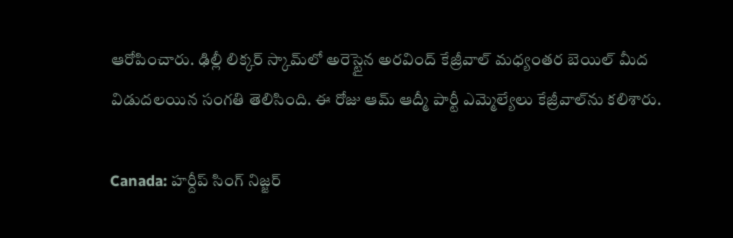ఆరోపించారు. ఢిల్లీ లిక్కర్ స్కామ్‌లో అరెస్టైన అరవింద్ కేజ్రీవాల్ మధ్యంతర బెయిల్ మీద విడుదలయిన సంగతి తెలిసింది. ఈ రోజు ఆమ్ ఆద్మీ పార్టీ ఎమ్మెల్యేలు కేజ్రీవాల్‌ను కలిశారు.

Canada: హర్దీప్ సింగ్ నిజ్జర్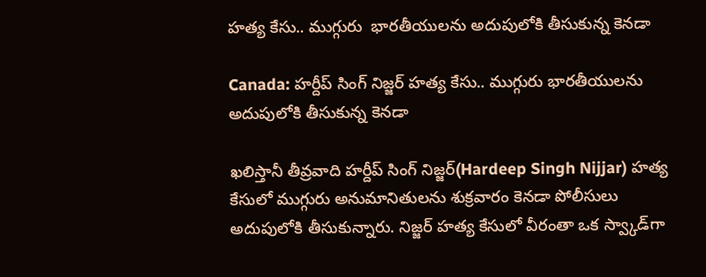హత్య కేసు.. ముగ్గురు  భారతీయులను అదుపులోకి తీసుకున్న కెనడా

Canada: హర్దీప్ సింగ్ నిజ్జర్ హత్య కేసు.. ముగ్గురు భారతీయులను అదుపులోకి తీసుకున్న కెనడా

ఖలిస్తానీ తీవ్రవాది హర్దీప్ సింగ్ నిజ్జర్(Hardeep Singh Nijjar) హత్య కేసులో ముగ్గురు అనుమానితులను శుక్రవారం కెనడా పోలీసులు అదుపులోకి తీసుకున్నారు. నిజ్జర్ హత్య కేసులో వీరంతా ఒక స్వ్కాడ్‌గా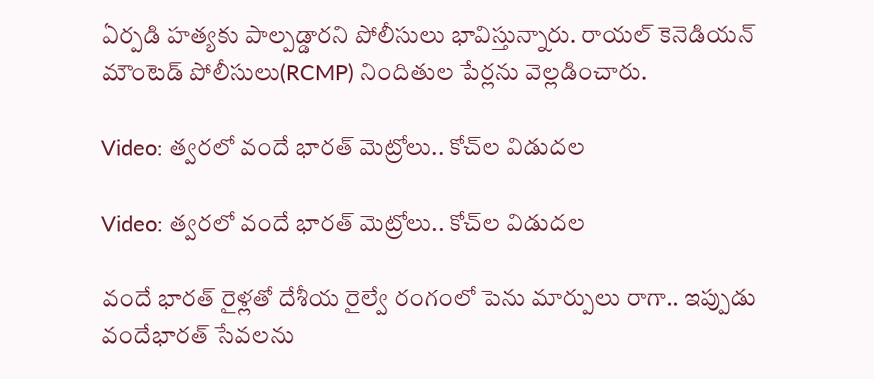ఏర్పడి హత్యకు పాల్పడ్డారని పోలీసులు భావిస్తున్నారు. రాయల్ కెనెడియన్ మౌంటెడ్ పోలీసులు(RCMP) నిందితుల పేర్లను వెల్లడించారు.

Video: త్వరలో వందే భారత్ మెట్రోలు.. కోచ్‌ల విడుదల

Video: త్వరలో వందే భారత్ మెట్రోలు.. కోచ్‌ల విడుదల

వందే భారత్ రైళ్లతో దేశీయ రైల్వే రంగంలో పెను మార్పులు రాగా.. ఇప్పుడు వందేభారత్ సేవలను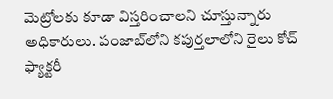మెట్రోలకు కూడా విస్తరించాలని చూస్తున్నారు అధికారులు. పంజాబ్‌లోని కపుర్తలాలోని రైలు కోచ్ ఫ్యాక్టరీ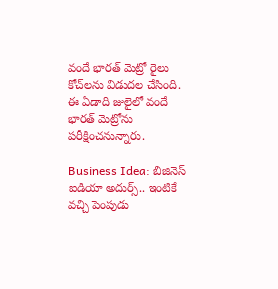వందే భారత్ మెట్రో రైలు కోచ్‌లను విడుదల చేసింది. ఈ ఏడాది జులైలో వందే భారత్‌ మెట్రోను పరీక్షించనున్నారు.

Business Idea: బిజినెస్ ఐడియా అదుర్స్.. ఇంటికే వచ్చి పెంపుడు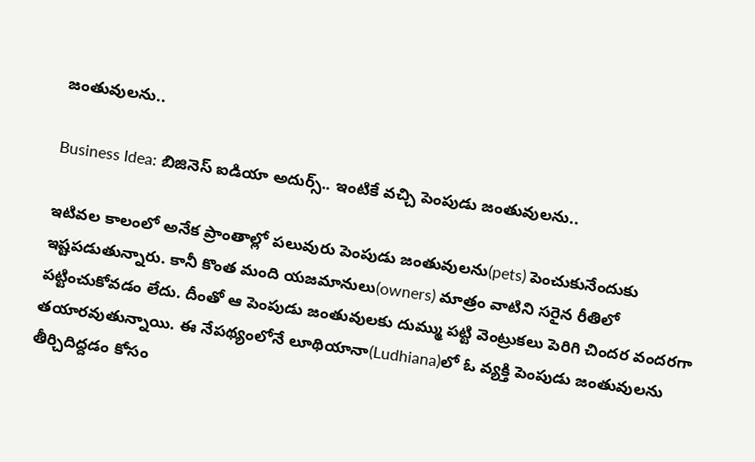జంతువులను..

Business Idea: బిజినెస్ ఐడియా అదుర్స్.. ఇంటికే వచ్చి పెంపుడు జంతువులను..

ఇటివల కాలంలో అనేక ప్రాంతాల్లో పలువురు పెంపుడు జంతువులను(pets) పెంచుకునేందుకు ఇష్టపడుతున్నారు. కానీ కొంత మంది యజమానులు(owners) మాత్రం వాటిని సరైన రీతిలో పట్టించుకోవడం లేదు. దీంతో ఆ పెంపుడు జంతువులకు దుమ్ము పట్టి వెంట్రుకలు పెరిగి చిందర వందరగా తయారవుతున్నాయి. ఈ నేపథ్యంలోనే లూథియానా(Ludhiana)లో ఓ వ్యక్తి పెంపుడు జంతువులను తీర్చిదిద్దడం కోసం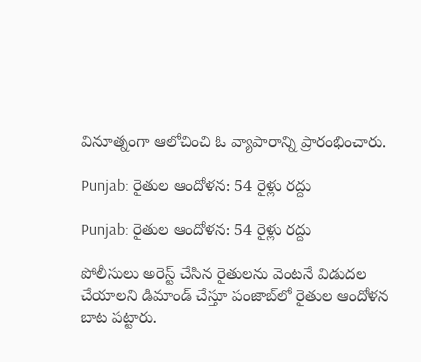వినూత్నంగా ఆలోచించి ఓ వ్యాపారాన్ని ప్రారంభించారు.

Punjab: రైతుల ఆందోళన: 54 రైళ్లు రద్దు

Punjab: రైతుల ఆందోళన: 54 రైళ్లు రద్దు

పోలీసులు అరెస్ట్ చేసిన రైతులను వెంటనే విడుదల చేయాలని డిమాండ్ చేస్తూ పంజాబ్‌లో రైతుల ఆందోళన బాట పట్టారు.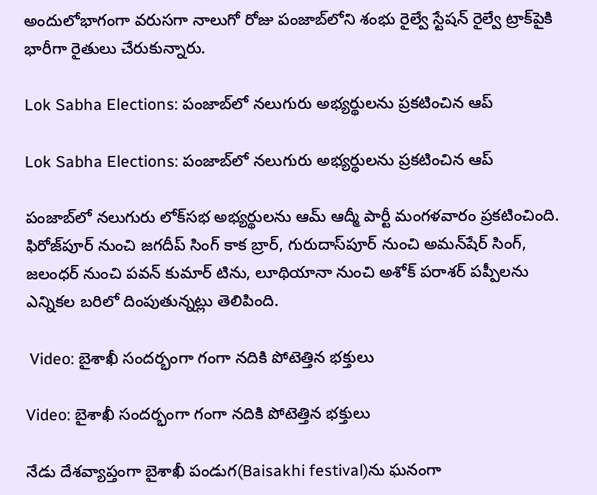అందులోభాగంగా వరుసగా నాలుగో రోజు పంజాబ్‌లోని శంభు రైల్వే స్టేషన్‌ రైల్వే ట్రాక్‌పైకి భారీగా రైతులు చేరుకున్నారు.

Lok Sabha Elections: పంజాబ్‌లో నలుగురు అభ్యర్థులను ప్రకటించిన ఆప్

Lok Sabha Elections: పంజాబ్‌లో నలుగురు అభ్యర్థులను ప్రకటించిన ఆప్

పంజాబ్‌లో నలుగురు లోక్‌సభ అభ్యర్థులను ఆమ్ ఆద్మీ పార్టీ మంగళవారం ప్రకటించింది. ఫిరోజ్‌పూర్ నుంచి జగదీప్ సింగ్ కాక బ్రార్, గురుదాస్‌పూర్ నుంచి అమన్‌షేర్ సింగ్, జలంధర్‌ నుంచి పవన్ కుమార్ టిను, లూథియానా నుంచి అశోక్ పరాశర్ పప్పీ‌లను ఎన్నికల బరిలో దింపుతున్నట్లు తెలిపింది.

 Video: బైశాఖీ సందర్భంగా గంగా నదికి పోటెత్తిన భక్తులు

Video: బైశాఖీ సందర్భంగా గంగా నదికి పోటెత్తిన భక్తులు

నేడు దేశవ్యాప్తంగా బైశాఖీ పండుగ(Baisakhi festival)ను ఘనంగా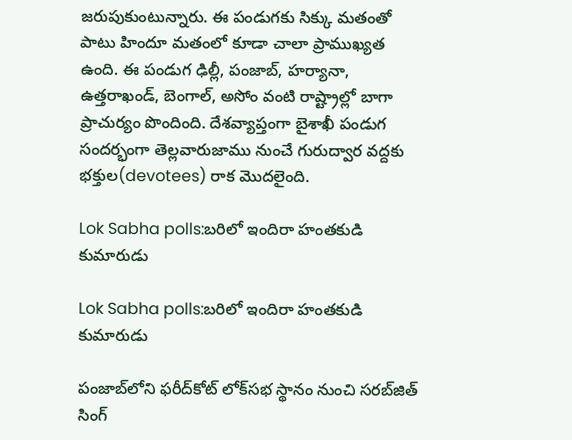జరుపుకుంటున్నారు. ఈ పండుగకు సిక్కు మతంతో పాటు హిందూ మతంలో కూడా చాలా ప్రాముఖ్యత ఉంది. ఈ పండుగ ఢిల్లీ, పంజాబ్, హర్యానా, ఉత్తరాఖండ్, బెంగాల్, అసోం వంటి రాష్ట్రాల్లో బాగా ప్రాచుర్యం పొందింది. దేశవ్యాప్తంగా బైశాఖీ పండుగ సందర్భంగా తెల్లవారుజాము నుంచే గురుద్వార వద్దకు భక్తుల(devotees) రాక మొదలైంది.

Lok Sabha polls:బరిలో ఇందిరా హంతకుడి కుమారుడు

Lok Sabha polls:బరిలో ఇందిరా హంతకుడి కుమారుడు

పంజాబ్‌లోని ఫరీద్‌కోట్ లోక్‌సభ స్థానం నుంచి సరబ్‌జిత్ సింగ్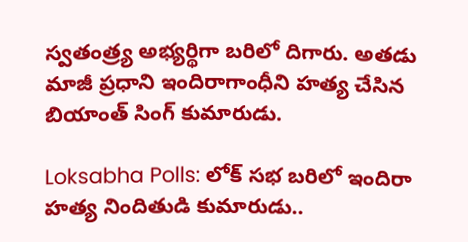స్వతంత్ర్య అభ్యర్థిగా బరిలో దిగారు. అతడు మాజీ ప్రధాని ఇందిరాగాంధీని హత్య చేసిన బియాంత్ సింగ్ కుమారుడు.

Loksabha Polls: లోక్ సభ బరిలో ఇందిరా హత్య నిందితుడి కుమారుడు..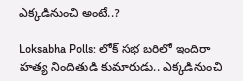ఎక్కడినుంచి అంటే..?

Loksabha Polls: లోక్ సభ బరిలో ఇందిరా హత్య నిందితుడి కుమారుడు.. ఎక్కడినుంచి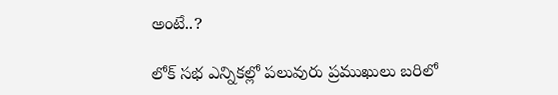అంటే..?

లోక్ సభ ఎన్నికల్లో పలువురు ప్రముఖులు బరిలో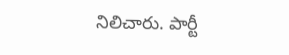నిలిచారు. పార్టీ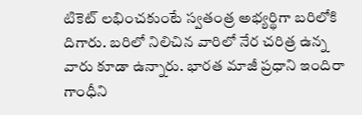టికెట్ లభించకుంటే స్వతంత్ర అభ్యర్థిగా బరిలోకి దిగారు. బరిలో నిలిచిన వారిలో నేర చరిత్ర ఉన్న వారు కూడా ఉన్నారు. భారత మాజీ ప్రధాని ఇందిరా గాంధీని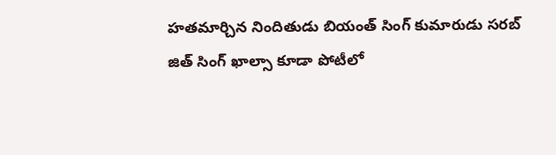హతమార్చిన నిందితుడు బియంత్ సింగ్ కుమారుడు సరబ్ జిత్ సింగ్ ఖాల్సా కూడా పోటీలో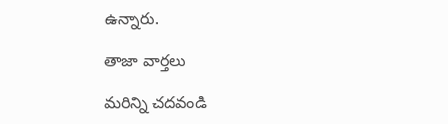ఉన్నారు.

తాజా వార్తలు

మరిన్ని చదవండి